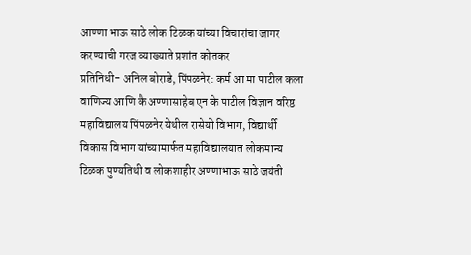आण्णा भाऊ साठे लोक टिळक यांच्या विचारांचा जागर करण्याची गरज व्याख्याते प्रशांत कोतकर
प्रतिनिधी- अनिल बोराडे, पिंपळनेर: कर्म आ मा पाटील कला वाणिज्य आणि कै अण्णासाहेब एन के पाटील विज्ञान वरिष्ठ महाविद्यालय पिंपळनेर येथील रासेयो विभाग, विद्यार्थी विकास विभाग यांच्यामार्फत महाविद्यालयात लोकमान्य टिळक पुण्यतिथी व लोकशाहीर अण्णाभाऊ साठे जयंती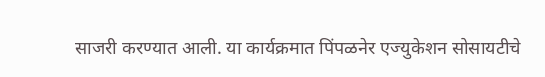साजरी करण्यात आली. या कार्यक्रमात पिंपळनेर एज्युकेशन सोसायटीचे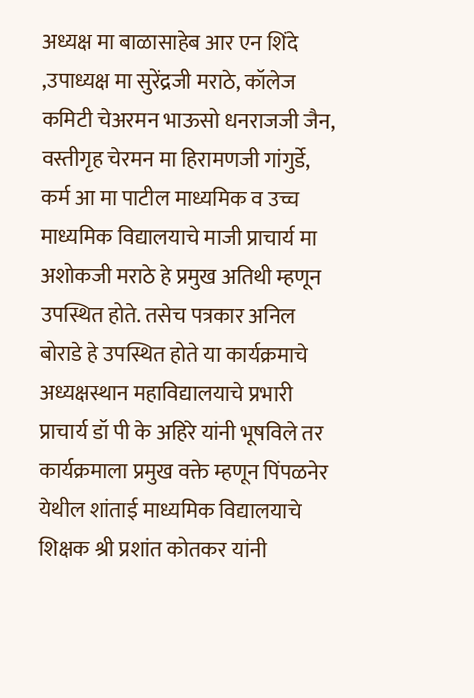अध्यक्ष मा बाळासाहेब आर एन शिंदे ,उपाध्यक्ष मा सुरेंद्रजी मराठे, कॉलेज कमिटी चेअरमन भाऊसो धनराजजी जैन, वस्तीगृह चेरमन मा हिरामणजी गांगुर्डे, कर्म आ मा पाटील माध्यमिक व उच्च माध्यमिक विद्यालयाचे माजी प्राचार्य मा अशोकजी मराठे हे प्रमुख अतिथी म्हणून उपस्थित होते. तसेच पत्रकार अनिल बोराडे हे उपस्थित होते या कार्यक्रमाचे अध्यक्षस्थान महाविद्यालयाचे प्रभारी प्राचार्य डॉ पी के अहिरे यांनी भूषविले तर कार्यक्रमाला प्रमुख वक्ते म्हणून पिंपळनेर येथील शांताई माध्यमिक विद्यालयाचे शिक्षक श्री प्रशांत कोतकर यांनी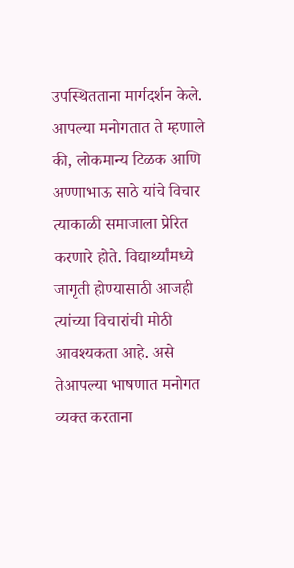उपस्थितताना मार्गदर्शन केले. आपल्या मनोगतात ते म्हणाले की, लोकमान्य टिळक आणि अण्णाभाऊ साठे यांचे विचार त्याकाळी समाजाला प्रेरित करणारे होते. विद्यार्थ्यांमध्ये जागृती होण्यासाठी आजही त्यांच्या विचारांची मोठी आवश्यकता आहे. असे तेआपल्या भाषणात मनोगत व्यक्त करताना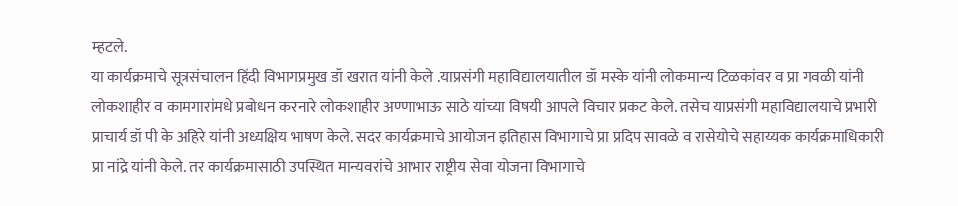म्हटले.
या कार्यक्रमाचे सूत्रसंचालन हिंदी विभागप्रमुख डॉ खरात यांनी केले .याप्रसंगी महाविद्यालयातील डॉ मस्के यांनी लोकमान्य टिळकांवर व प्रा गवळी यांनी लोकशाहीर व कामगारांमधे प्रबोधन करनारे लोकशाहीर अण्णाभाऊ साठे यांच्या विषयी आपले विचार प्रकट केले. तसेच याप्रसंगी महाविद्यालयाचे प्रभारी प्राचार्य डॉ पी के अहिरे यांनी अध्यक्षिय भाषण केले. सदर कार्यक्रमाचे आयोजन इतिहास विभागाचे प्रा प्रदिप सावळे व रासेयोचे सहाय्यक कार्यक्रमाधिकारी प्रा नांद्रे यांनी केले. तर कार्यक्रमासाठी उपस्थित मान्यवरांचे आभार राष्ट्रीय सेवा योजना विभागाचे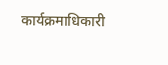कार्यक्रमाधिकारी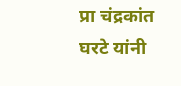प्रा चंद्रकांत घरटे यांनी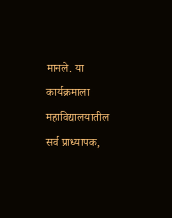मानले. या कार्यक्रमाला महाविद्यालयातील सर्व प्राध्यापक,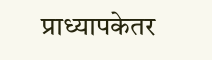प्राध्यापकेतर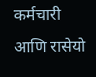कर्मचारी आणि रासेयो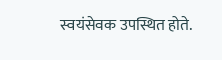स्वयंसेवक उपस्थित होते.